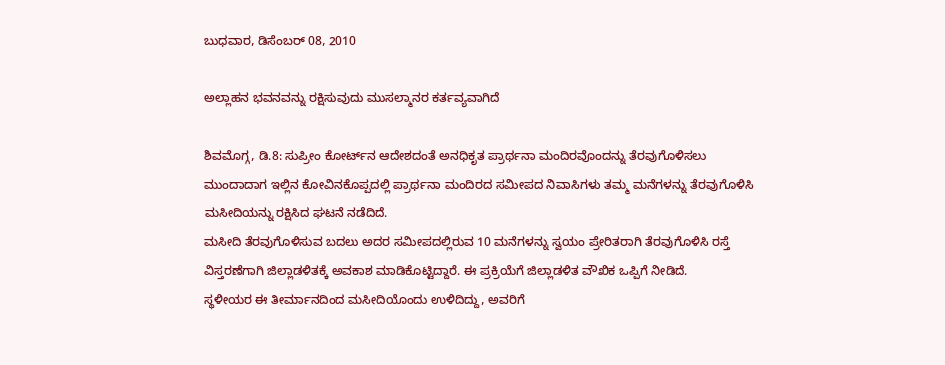ಬುಧವಾರ, ಡಿಸೆಂಬರ್ 08, 2010

ಅಲ್ಲಾಹನ ಭವನವನ್ನು ರಕ್ಷಿಸುವುದು ಮುಸಲ್ಮಾನರ ಕರ್ತವ್ಯವಾಗಿದೆ

ಶಿವಮೊಗ್ಗ, ಡಿ.8: ಸುಪ್ರೀಂ ಕೋರ್ಟ್‌ನ ಆದೇಶದಂತೆ ಅನಧಿಕೃತ ಪ್ರಾರ್ಥನಾ ಮಂದಿರವೊಂದನ್ನು ತೆರವುಗೊಳಿಸಲು ಮುಂದಾದಾಗ ಇಲ್ಲಿನ ಕೋವಿನಕೊಪ್ಪದಲ್ಲಿ ಪ್ರಾರ್ಥನಾ ಮಂದಿರದ ಸಮೀಪದ ನಿವಾಸಿಗಳು ತಮ್ಮ ಮನೆಗಳನ್ನು ತೆರವುಗೊಳಿಸಿ ಮಸೀದಿಯನ್ನು ರಕ್ಷಿಸಿದ ಘಟನೆ ನಡೆದಿದೆ.
ಮಸೀದಿ ತೆರವುಗೊಳಿಸುವ ಬದಲು ಅದರ ಸಮೀಪದಲ್ಲಿರುವ 10 ಮನೆಗಳನ್ನು ಸ್ವಯಂ ಪ್ರೇರಿತರಾಗಿ ತೆರವುಗೊಳಿಸಿ ರಸ್ತೆ ವಿಸ್ತರಣೆಗಾಗಿ ಜಿಲ್ಲಾಡಳಿತಕ್ಕೆ ಅವಕಾಶ ಮಾಡಿಕೊಟ್ಟಿದ್ದಾರೆ. ಈ ಪ್ರಕ್ರಿಯೆಗೆ ಜಿಲ್ಲಾಡಳಿತ ವೌಖಿಕ ಒಪ್ಪಿಗೆ ನೀಡಿದೆ.
ಸ್ಥಳೀಯರ ಈ ತೀರ್ಮಾನದಿಂದ ಮಸೀದಿಯೊಂದು ಉಳಿದಿದ್ದು, ಅವರಿಗೆ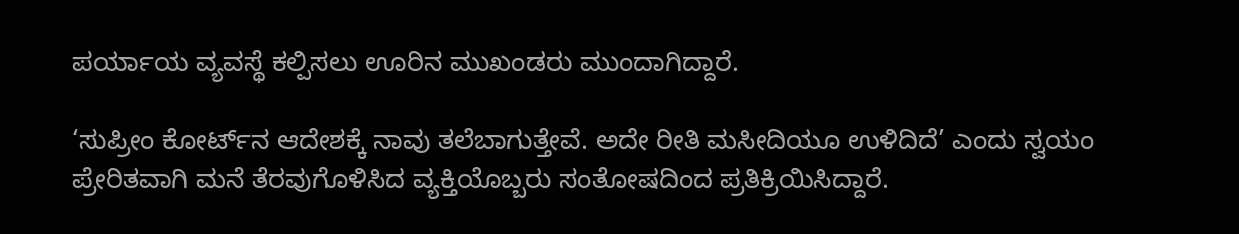ಪರ್ಯಾಯ ವ್ಯವಸ್ಥೆ ಕಲ್ಪಿಸಲು ಊರಿನ ಮುಖಂಡರು ಮುಂದಾಗಿದ್ದಾರೆ.

‘ಸುಪ್ರೀಂ ಕೋರ್ಟ್‌ನ ಆದೇಶಕ್ಕೆ ನಾವು ತಲೆಬಾಗುತ್ತೇವೆ. ಅದೇ ರೀತಿ ಮಸೀದಿಯೂ ಉಳಿದಿದೆ’ ಎಂದು ಸ್ವಯಂ ಪ್ರೇರಿತವಾಗಿ ಮನೆ ತೆರವುಗೊಳಿಸಿದ ವ್ಯಕ್ತಿಯೊಬ್ಬರು ಸಂತೋಷದಿಂದ ಪ್ರತಿಕ್ರಿಯಿಸಿದ್ದಾರೆ.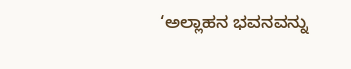‘ಅಲ್ಲಾಹನ ಭವನವನ್ನು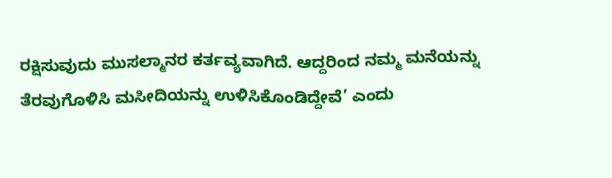ರಕ್ಷಿಸುವುದು ಮುಸಲ್ಮಾನರ ಕರ್ತವ್ಯವಾಗಿದೆ. ಆದ್ದರಿಂದ ನಮ್ಮ ಮನೆಯನ್ನು ತೆರವುಗೊಳಿಸಿ ಮಸೀದಿಯನ್ನು ಉಳಿಸಿಕೊಂಡಿದ್ದೇವೆ’ ಎಂದು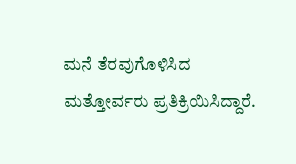ಮನೆ ತೆರವುಗೊಳಿಸಿದ ಮತ್ತೋರ್ವರು ಪ್ರತಿಕ್ರಿಯಿಸಿದ್ದಾರೆ.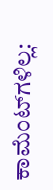ಕಾಮೆಂಟ್‌ಗಳಿಲ್ಲ: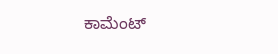ಕಾಮೆಂಟ್‌‌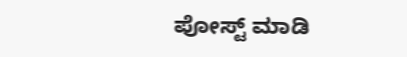ಪೋಸ್ಟ್‌ ಮಾಡಿ